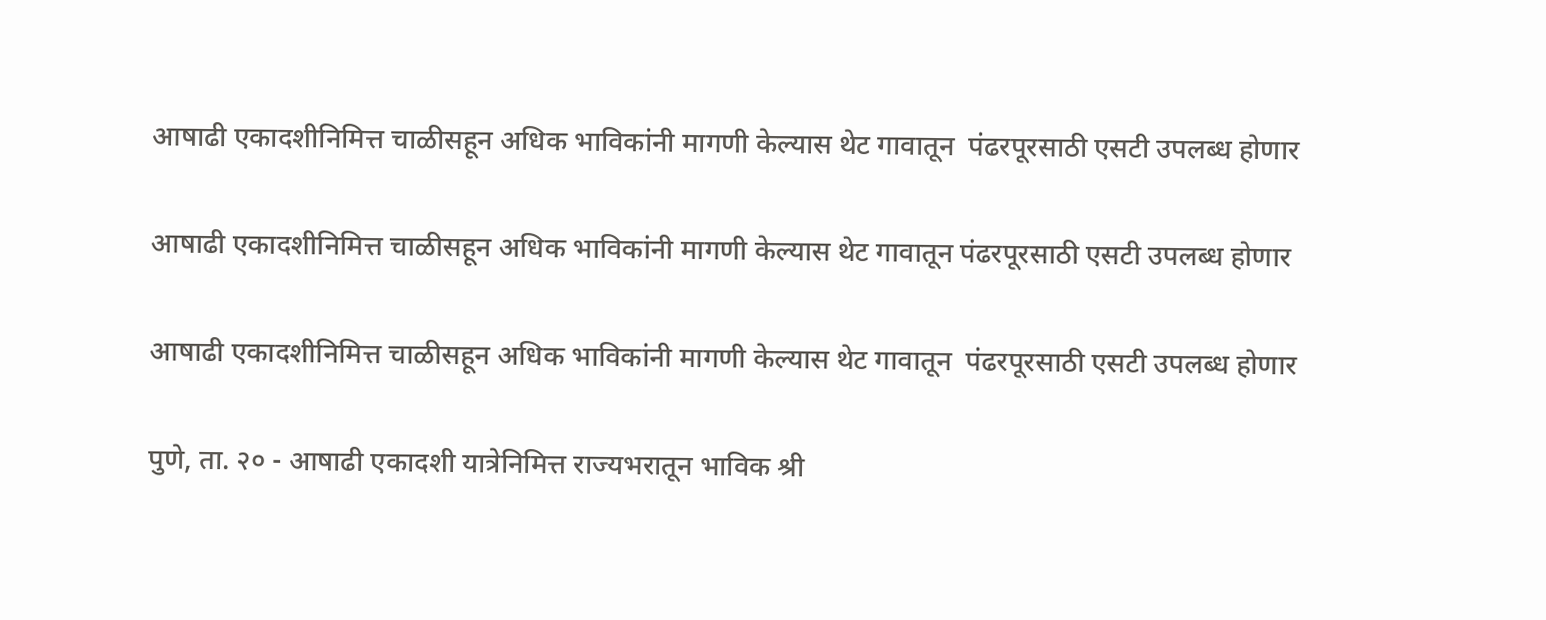आषाढी एकादशीनिमित्त चाळीसहून अधिक भाविकांनी मागणी केल्यास थेट गावातून  पंढरपूरसाठी एसटी उपलब्ध होणार

आषाढी एकादशीनिमित्त चाळीसहून अधिक भाविकांनी मागणी केल्यास थेट गावातून पंढरपूरसाठी एसटी उपलब्ध होणार

आषाढी एकादशीनिमित्त चाळीसहून अधिक भाविकांनी मागणी केल्यास थेट गावातून  पंढरपूरसाठी एसटी उपलब्ध होणार

पुणे, ता. २० - आषाढी एकादशी यात्रेनिमित्त राज्यभरातून भाविक श्री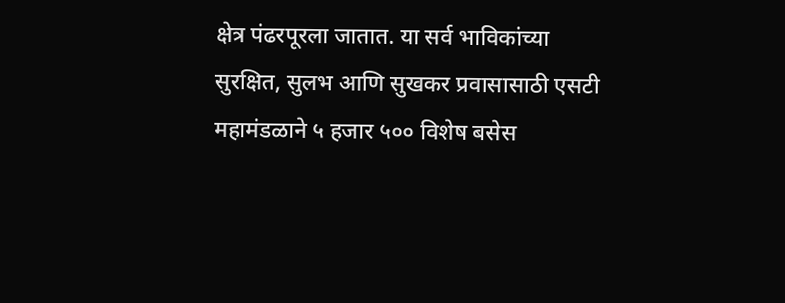क्षेत्र पंढरपूरला जातात. या सर्व भाविकांच्या सुरक्षित, सुलभ आणि सुखकर प्रवासासाठी एसटी महामंडळाने ५ हजार ५०० विशेष बसेस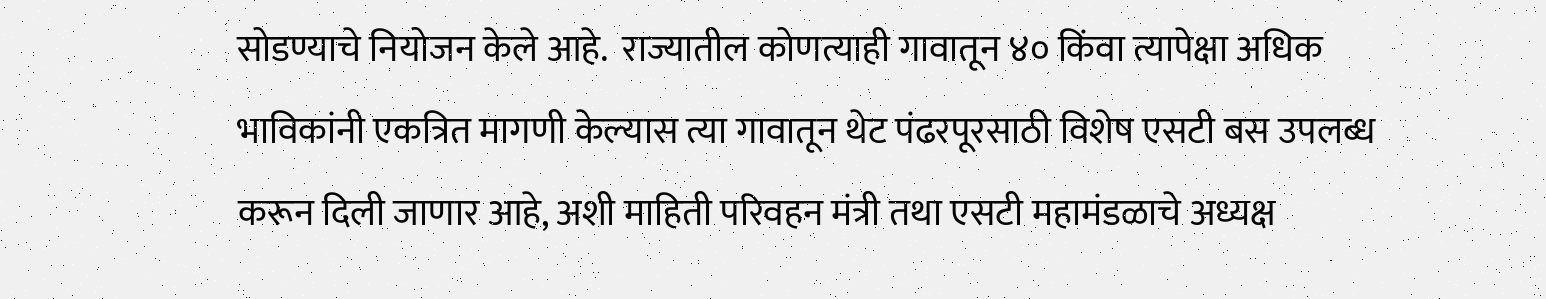सोडण्याचे नियोजन केले आहे.  राज्यातील कोणत्याही गावातून ४० किंवा त्यापेक्षा अधिक भाविकांनी एकत्रित मागणी केल्यास त्या गावातून थेट पंढरपूरसाठी विशेष एसटी बस उपलब्ध करून दिली जाणार आहे, अशी माहिती परिवहन मंत्री तथा एसटी महामंडळाचे अध्यक्ष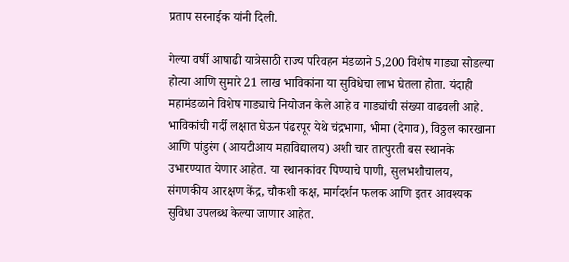प्रताप सरनाईक यांनी दिली.

गेल्या वर्षी आषाढी यात्रेसाठी राज्य परिवहन मंडळाने 5,200 विशेष गाड्या सोडल्या होत्या आणि सुमारे 21 लाख भाविकांना या सुविधेचा लाभ घेतला होता. यंदाही महामंडळाने विशेष गाड्याचे नियोजन केले आहे व गाड्यांची संख्या वाढवली आहे.  भाविकांची गर्दी लक्षात घेऊन पंढरपूर येथे चंद्रभागा, भीमा (देगाव), विठ्ठल कारखाना आणि पांडुरंग (आयटीआय महाविद्यालय) अशी चार तात्पुरती बस स्थानके उभारण्यात येणार आहेत. या स्थानकांवर पिण्याचे पाणी, सुलभशौचालय, संगणकीय आरक्षण केंद्र, चौकशी कक्ष, मार्गदर्शन फलक आणि इतर आवश्यक सुविधा उपलब्ध केल्या जाणार आहेत.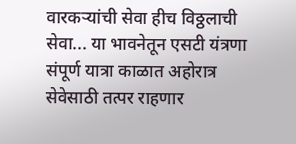वारकऱ्यांची सेवा हीच विठ्ठलाची सेवा... या भावनेतून एसटी यंत्रणा संपूर्ण यात्रा काळात अहोरात्र सेवेसाठी तत्पर राहणार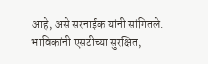आहे, असे सरनाईक यांनी सांगितले. भाविकांनी एसटीच्या सुरक्षित,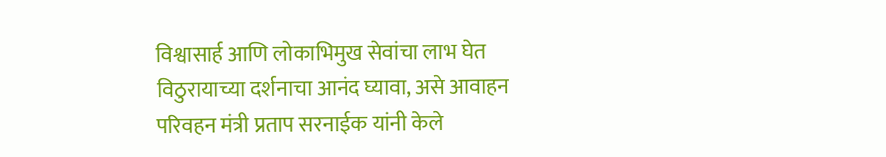विश्वासार्ह आणि लोकाभिमुख सेवांचा लाभ घेत विठुरायाच्या दर्शनाचा आनंद घ्यावा, असे आवाहन परिवहन मंत्री प्रताप सरनाईक यांनी केले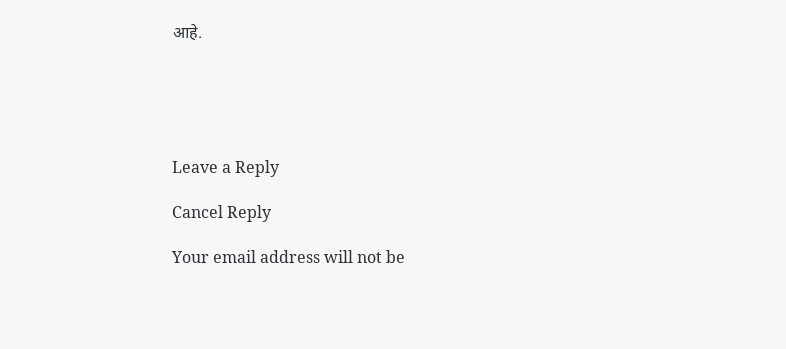आहे.





Leave a Reply

Cancel Reply

Your email address will not be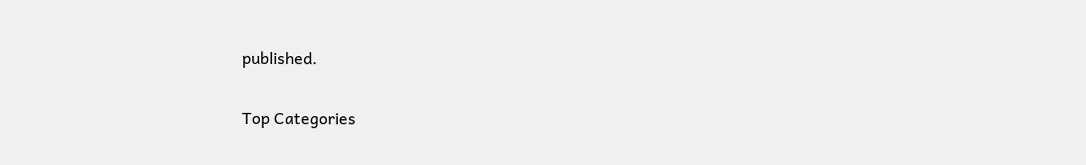published.

Top Categories